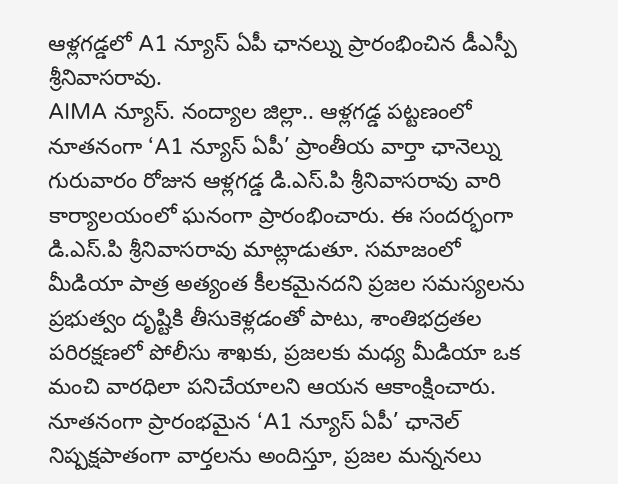ఆళ్లగడ్డలో A1 న్యూస్ ఏపీ ఛానల్ను ప్రారంభించిన డీఎస్పీ శ్రీనివాసరావు.
AIMA న్యూస్. నంద్యాల జిల్లా.. ఆళ్లగడ్డ పట్టణంలో నూతనంగా ‘A1 న్యూస్ ఏపీ’ ప్రాంతీయ వార్తా ఛానెల్ను గురువారం రోజున ఆళ్లగడ్డ డి.ఎస్.పి శ్రీనివాసరావు వారి కార్యాలయంలో ఘనంగా ప్రారంభించారు. ఈ సందర్భంగా డి.ఎస్.పి శ్రీనివాసరావు మాట్లాడుతూ. సమాజంలో మీడియా పాత్ర అత్యంత కీలకమైనదని ప్రజల సమస్యలను ప్రభుత్వం దృష్టికి తీసుకెళ్లడంతో పాటు, శాంతిభద్రతల పరిరక్షణలో పోలీసు శాఖకు, ప్రజలకు మధ్య మీడియా ఒక మంచి వారధిలా పనిచేయాలని ఆయన ఆకాంక్షించారు. నూతనంగా ప్రారంభమైన ‘A1 న్యూస్ ఏపీ’ ఛానెల్ నిష్పక్షపాతంగా వార్తలను అందిస్తూ, ప్రజల మన్ననలు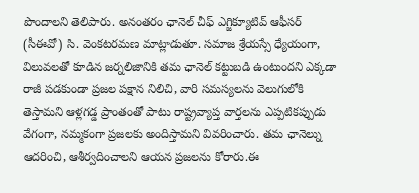పొందాలని తెలిపారు. అనంతరం ఛానెల్ చీఫ్ ఎగ్జిక్యూటివ్ ఆఫీసర్ (సీఈవో) సి. వెంకటరమణ మాట్లాడుతూ. సమాజ శ్రేయస్సే ధ్యేయంగా, విలువలతో కూడిన జర్నలిజానికి తమ ఛానెల్ కట్టుబడి ఉంటుందని ఎక్కడా రాజీ పడకుండా ప్రజల పక్షాన నిలిచి, వారి సమస్యలను వెలుగులోకి తెస్తామని ఆళ్లగడ్డ ప్రాంతంతో పాటు రాష్ట్రవ్యాప్త వార్తలను ఎప్పటికప్పుడు వేగంగా, నమ్మకంగా ప్రజలకు అందిస్తామని వివరించారు. తమ ఛానెల్ను ఆదరించి, ఆశీర్వదించాలని ఆయన ప్రజలను కోరారు.ఈ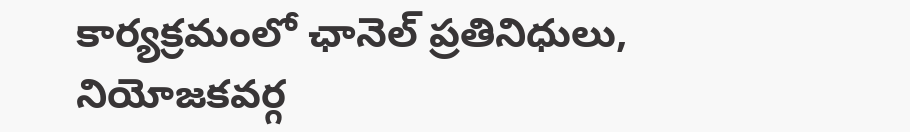కార్యక్రమంలో ఛానెల్ ప్రతినిధులు, నియోజకవర్గ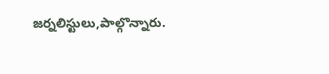జర్నలిస్టులు,పాల్గొన్నారు.